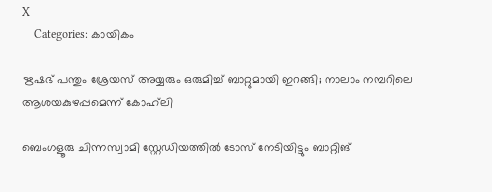X
    Categories: കായികം

ഋഷഭ് പന്തും ശ്രേയസ് അയ്യരും ഒരുമിച്ച് ബാറ്റുമായി ഇറങ്ങി; നാലാം നമ്പറിലെ ആശയകുഴപ്പമെന്ന് കോഹ്‌ലി

ബെംഗളൂരു ചിന്നസ്വാമി സ്റ്റേഡിയത്തില്‍ ടോസ് നേടിയിട്ടും ബാറ്റിങ്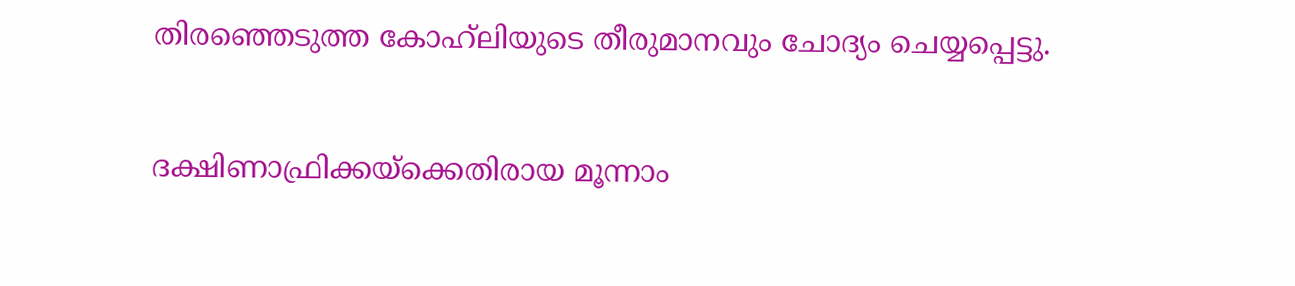തിരഞ്ഞെടുത്ത കോഹ്‌ലിയുടെ തീരുമാനവും ചോദ്യം ചെയ്യപ്പെട്ടു.

ദക്ഷിണാഫ്രിക്കയ്ക്കെതിരായ മൂന്നാം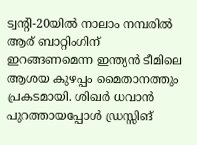ട്വന്റി-20യില്‍ നാലാം നമ്പരില്‍ ആര് ബാറ്റിംഗിന് ഇറങ്ങണമെന്ന ഇന്ത്യന്‍ ടീമിലെ ആശയ കുഴപ്പം മൈതാനത്തും പ്രകടമായി. ശിഖര്‍ ധവാന്‍ പുറത്തായപ്പോള്‍ ഡ്രസ്സിങ്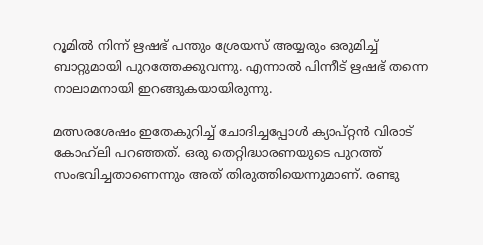റൂമില്‍ നിന്ന് ഋഷഭ് പന്തും ശ്രേയസ് അയ്യരും ഒരുമിച്ച് ബാറ്റുമായി പുറത്തേക്കുവന്നു. എന്നാല്‍ പിന്നീട് ഋഷഭ് തന്നെ നാലാമനായി ഇറങ്ങുകയായിരുന്നു.

മത്സരശേഷം ഇതേകുറിച്ച് ചോദിച്ചപ്പോള്‍ ക്യാപ്റ്റന്‍ വിരാട് കോഹ്‌ലി പറഞ്ഞത്. ഒരു തെറ്റിദ്ധാരണയുടെ പുറത്ത് സംഭവിച്ചതാണെന്നും അത് തിരുത്തിയെന്നുമാണ്. രണ്ടു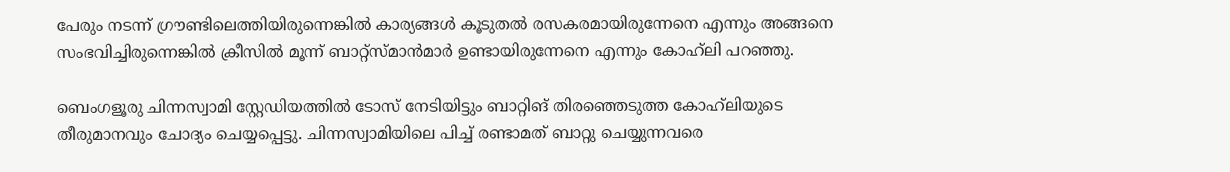പേരും നടന്ന് ഗ്രൗണ്ടിലെത്തിയിരുന്നെങ്കില്‍ കാര്യങ്ങള്‍ കൂടുതല്‍ രസകരമായിരുന്നേനെ എന്നും അങ്ങനെ സംഭവിച്ചിരുന്നെങ്കില്‍ ക്രീസില്‍ മൂന്ന് ബാറ്റ്സ്മാന്‍മാര്‍ ഉണ്ടായിരുന്നേനെ എന്നും കോഹ്‌ലി പറഞ്ഞു.

ബെംഗളൂരു ചിന്നസ്വാമി സ്റ്റേഡിയത്തില്‍ ടോസ് നേടിയിട്ടും ബാറ്റിങ് തിരഞ്ഞെടുത്ത കോഹ്‌ലിയുടെ തീരുമാനവും ചോദ്യം ചെയ്യപ്പെട്ടു. ചിന്നസ്വാമിയിലെ പിച്ച് രണ്ടാമത് ബാറ്റു ചെയ്യുന്നവരെ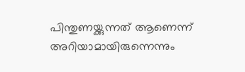പിന്തുണയ്ക്കുന്നത് ആണെന്ന് അറിയാമായിരുന്നെന്നും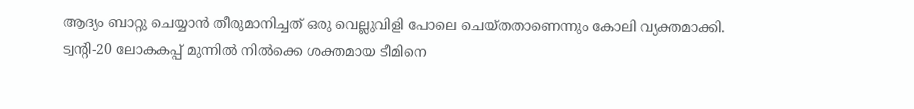ആദ്യം ബാറ്റു ചെയ്യാന്‍ തീരുമാനിച്ചത് ഒരു വെല്ലുവിളി പോലെ ചെയ്തതാണെന്നും കോലി വ്യക്തമാക്കി. ട്വന്റി-20 ലോകകപ്പ് മുന്നില്‍ നില്‍ക്കെ ശക്തമായ ടീമിനെ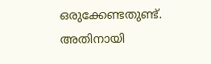ഒരുക്കേണ്ടതുണ്ട്. അതിനായി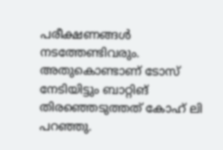പരീക്ഷണങ്ങള്‍ നടത്തേണ്ടിവരും. അതുകൊണ്ടാണ് ടോസ് നേടിയിട്ടും ബാറ്റിങ് തിരഞ്ഞെടുത്തത് കോഹ് ലി പറഞ്ഞു.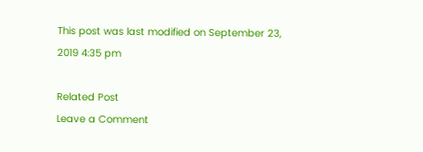This post was last modified on September 23, 2019 4:35 pm

Related Post
Leave a Comment